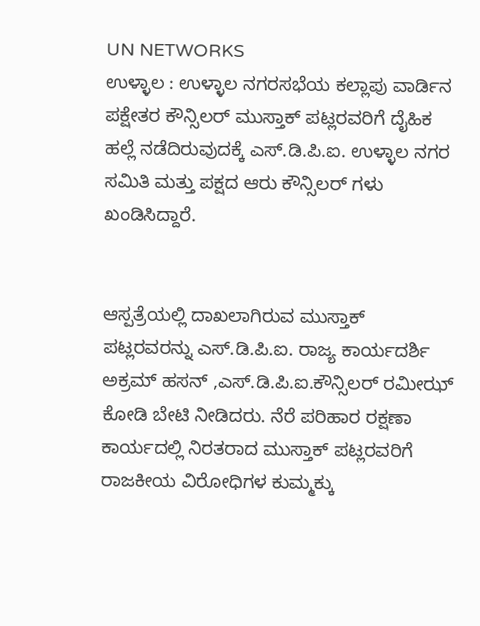UN NETWORKS
ಉಳ್ಳಾಲ : ಉಳ್ಳಾಲ ನಗರಸಭೆಯ ಕಲ್ಲಾಪು ವಾರ್ಡಿನ ಪಕ್ಷೇತರ ಕೌನ್ಸಿಲರ್ ಮುಸ್ತಾಕ್ ಪಟ್ಲರವರಿಗೆ ದೈಹಿಕ ಹಲ್ಲೆ ನಡೆದಿರುವುದಕ್ಕೆ ಎಸ್.ಡಿ.ಪಿ.ಐ. ಉಳ್ಳಾಲ ನಗರ ಸಮಿತಿ ಮತ್ತು ಪಕ್ಷದ ಆರು ಕೌನ್ಸಿಲರ್ ಗಳು ಖಂಡಿಸಿದ್ದಾರೆ.


ಆಸ್ಪತ್ರೆಯಲ್ಲಿ ದಾಖಲಾಗಿರುವ ಮುಸ್ತಾಕ್ ಪಟ್ಲರವರನ್ನು ಎಸ್.ಡಿ.ಪಿ.ಐ. ರಾಜ್ಯ ಕಾರ್ಯದರ್ಶಿ ಅಕ್ರಮ್ ಹಸನ್ ,ಎಸ್.ಡಿ.ಪಿ.ಐ.ಕೌನ್ಸಿಲರ್ ರಮೀಝ್ ಕೋಡಿ ಬೇಟಿ ನೀಡಿದರು. ನೆರೆ ಪರಿಹಾರ ರಕ್ಷಣಾ ಕಾರ್ಯದಲ್ಲಿ ನಿರತರಾದ ಮುಸ್ತಾಕ್ ಪಟ್ಲರವರಿಗೆ ರಾಜಕೀಯ ವಿರೋಧಿಗಳ ಕುಮ್ಮಕ್ಕು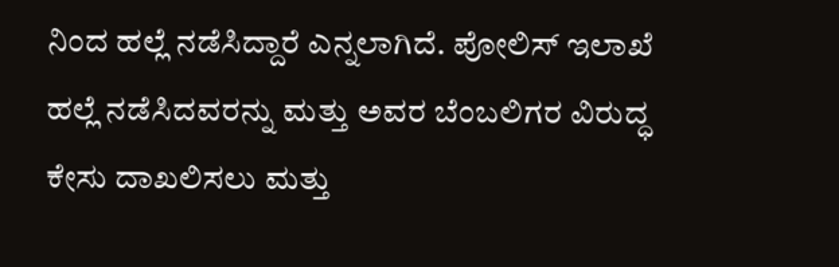ನಿಂದ ಹಲ್ಲೆ ನಡೆಸಿದ್ದಾರೆ ಎನ್ನಲಾಗಿದೆ. ಪೋಲಿಸ್ ಇಲಾಖೆ ಹಲ್ಲೆ ನಡೆಸಿದವರನ್ನು ಮತ್ತು ಅವರ ಬೆಂಬಲಿಗರ ವಿರುದ್ಧ ಕೇಸು ದಾಖಲಿಸಲು ಮತ್ತು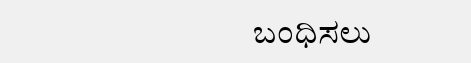ಬಂಧಿಸಲು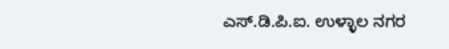ಎಸ್.ಡಿ.ಪಿ.ಐ. ಉಳ್ಳಾಲ ನಗರ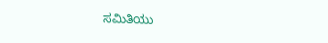ಸಮಿತಿಯು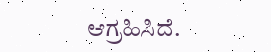ಆಗ್ರಹಿಸಿದೆ.